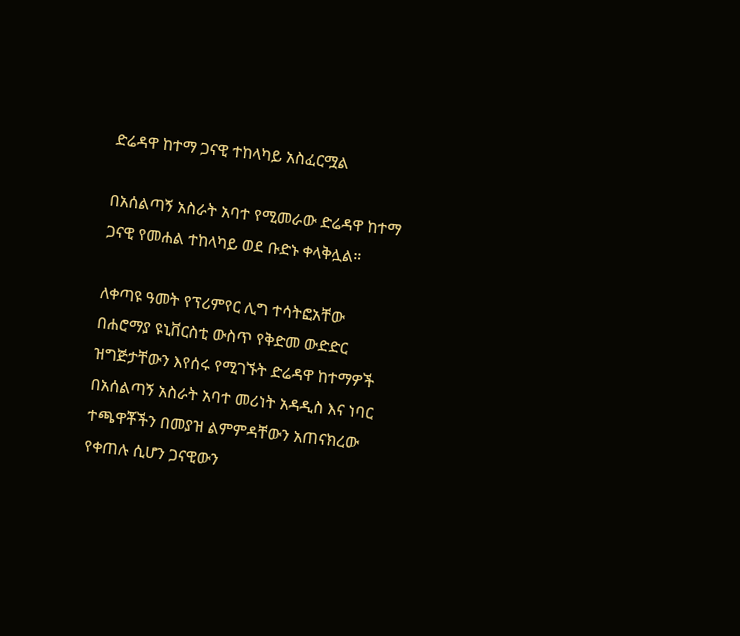ድሬዳዋ ከተማ ጋናዊ ተከላካይ አስፈርሟል

በአሰልጣኝ አስራት አባተ የሚመራው ድሬዳዋ ከተማ ጋናዊ የመሐል ተከላካይ ወደ ቡድኑ ቀላቅሏል።

ለቀጣዩ ዓመት የፕሪምየር ሊግ ተሳትፎአቸው በሐሮማያ ዩኒቨርስቲ ውስጥ የቅድመ ውድድር ዝግጅታቸውን እየሰሩ የሚገኙት ድሬዳዋ ከተማዎች በአሰልጣኝ አስራት አባተ መሪነት አዳዲስ እና ነባር ተጫዋቾችን በመያዝ ልምምዳቸውን አጠናክረው የቀጠሉ ሲሆን ጋናዊውን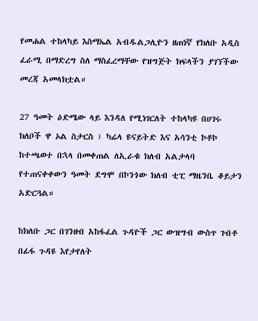የመሐል ተከላካይ እስማኤል አብዱልጋሊዮን ዘጠነኛ የክለቡ አዲስ ፈራሚ በማድረግ ስለ ማስፈረማቸው የዝግጅት ክፍላችን ያገኘችው መረጃ አመላክቷል።

27 ዓመት ዕድሜው ላይ እንዳለ የሚነገርለት ተከላካዩ በሀገሩ ክለቦች ዋ ኦል ስታርስ ፣ ካሬላ ዩናይትድ እና አሳንቲ ኮቶኮ ከተጫወተ በኋላ በመቀጠል ለኢራቁ ክለብ አልታላባ የተጠናቀቀውን ዓመት ደግሞ በኮንጎው ክለብ ቲፒ ማዜንቤ ቆይታን አድርጓል።

ከክለቡ ጋር በገንዘብ አከፋፈል ጉዳዮች ጋር ውዝግብ ውስጥ ገብቶ በፊፋ ጉዳዩ እየታየለት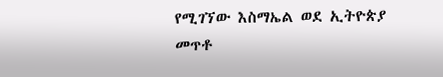የሚገኘው እስማኤል ወደ ኢትዮጵያ መጥቶ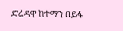ድሬዳዋ ከተማን በይፋ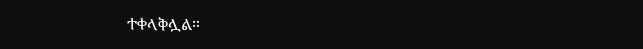ተቀላቅሏል።